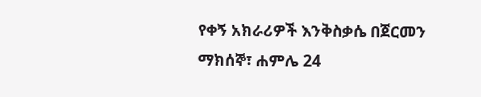የቀኝ አክራሪዎች እንቅስቃሴ በጀርመን
ማክሰኞ፣ ሐምሌ 24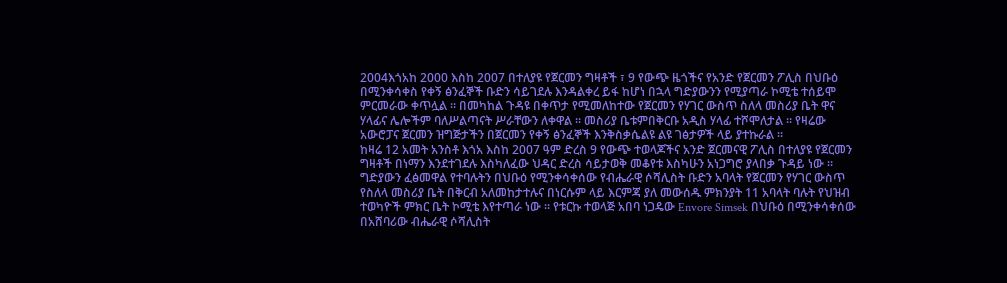2004እጎአከ 2000 እስከ 2007 በተለያዩ የጀርመን ግዛቶች ፣ 9 የውጭ ዜጎችና የአንድ የጀርመን ፖሊስ በህቡዕ በሚንቀሳቀስ የቀኝ ፅንፈኞች ቡድን ሳይገደሉ እንዳልቀረ ይፋ ከሆነ በኋላ ግድያውንን የሚያጣራ ኮሚቴ ተሰይሞ ምርመራው ቀጥሏል ። በመካከል ጉዳዩ በቀጥታ የሚመለከተው የጀርመን የሃገር ውስጥ ስለላ መስሪያ ቤት ዋና ሃላፊና ሌሎችም ባለሥልጣናት ሥራቸውን ለቀዋል ። መስሪያ ቤቱምበቅርቡ አዲስ ሃላፊ ተሾሞለታል ። የዛሬው አውሮፓና ጀርመን ዝግጅታችን በጀርመን የቀኝ ፅንፈኞች እንቅስቃሴልዩ ልዩ ገፅታዎች ላይ ያተኩራል ።
ከዛሬ 12 አመት አንስቶ እጎአ እስከ 2007 ዓም ድረስ 9 የውጭ ተወላጆችና አንድ ጀርመናዊ ፖሊስ በተለያዩ የጀርመን ግዛቶች በነማን እንደተገደሉ እስካለፈው ህዳር ድረስ ሳይታወቅ መቆየቱ እስካሁን አነጋግሮ ያላበቃ ጉዳይ ነው ። ግድያውን ፈፅመዋል የተባሉትን በህቡዕ የሚንቀሳቀሰው የብሔራዊ ሶሻሊስት ቡድን አባላት የጀርመን የሃገር ውስጥ የስለላ መስሪያ ቤት በቅርብ አለመከታተሉና በነርሱም ላይ እርምጃ ያለ መውሰዱ ምክንያት 11 አባላት ባሉት የህዝብ ተወካዮች ምክር ቤት ኮሚቴ እየተጣራ ነው ። የቱርኩ ተወላጅ አበባ ነጋዴው Envore Simsek በህቡዕ በሚንቀሳቀሰው በአሸባሪው ብሔራዊ ሶሻሊስት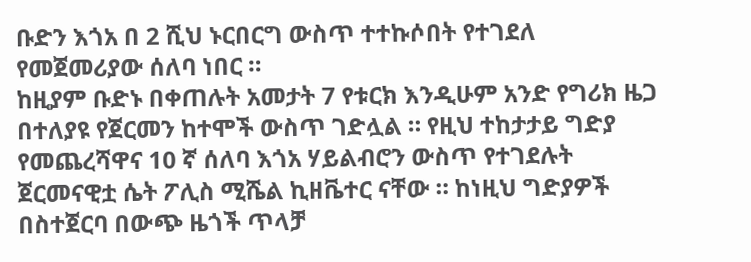ቡድን እጎአ በ 2 ሺህ ኑርበርግ ውስጥ ተተኩሶበት የተገደለ የመጀመሪያው ሰለባ ነበር ።
ከዚያም ቡድኑ በቀጠሉት አመታት 7 የቱርክ እንዲሁም አንድ የግሪክ ዜጋ በተለያዩ የጀርመን ከተሞች ውስጥ ገድሏል ። የዚህ ተከታታይ ግድያ የመጨረሻዋና 10 ኛ ሰለባ እጎአ ሃይልብሮን ውስጥ የተገደሉት ጀርመናዊቷ ሴት ፖሊስ ሚሼል ኪዘቬተር ናቸው ። ከነዚህ ግድያዎች በስተጀርባ በውጭ ዜጎች ጥላቻ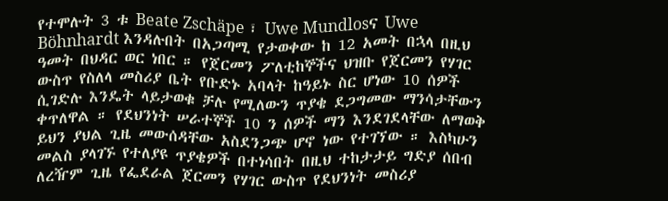የተሞሉት 3 ቱ Beate Zschäpe ፣ Uwe Mundlosና Uwe Böhnhardt እንዳሉበት በአጋጣሚ የታወቀው ከ 12 አመት በኋላ በዚህ ዓመት በህዳር ወር ነበር ። የጀርመን ፖለቲከኞችና ህዝቡ የጀርመን የሃገር ውስጥ የስለላ መስሪያ ቤት የቡድኑ አባላት ከዓይኑ ስር ሆነው 10 ሰዎች ሲገድሉ እንዴት ላይታወቁ ቻሉ የሚለውን ጥያቄ ደጋግመው ማንሳታቸውን ቀጥለዋል ። የደህንነት ሠራተኞች 10 ን ሰዎች ማን እንደገደላቸው ለማወቅ ይህን ያህል ጊዜ መውሰዳቸው አስደንጋጭ ሆኖ ነው የተገኘው ። እስካሁን መልስ ያላገኙ የተለያዩ ጥያቄዎች በተነሳበት በዚህ ተከታታይ ግድያ ሰበብ ለረዥም ጊዜ የፌደራል ጀርመን የሃገር ውስጥ የደህንነት መስሪያ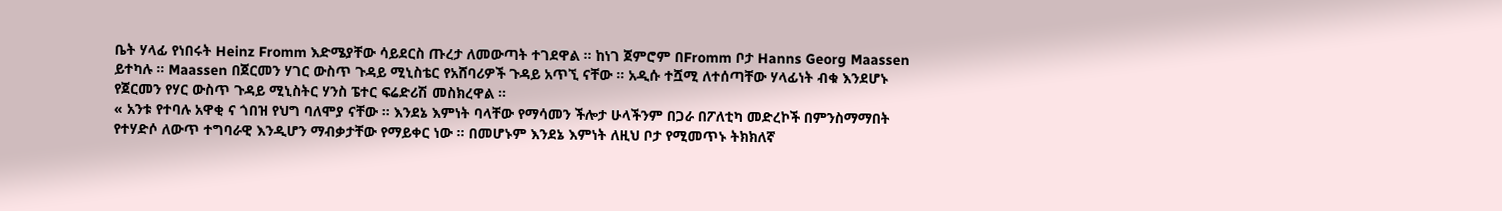ቤት ሃላፊ የነበሩት Heinz Fromm እድሜያቸው ሳይደርስ ጡረታ ለመውጣት ተገደዋል ። ከነገ ጀምሮም በFromm ቦታ Hanns Georg Maassen ይተካሉ ። Maassen በጀርመን ሃገር ውስጥ ጉዳይ ሚኒስቴር የአሸባሪዎች ጉዳይ አጥኚ ናቸው ። አዲሱ ተሿሚ ለተሰጣቸው ሃላፊነት ብቁ እንደሆኑ የጀርመን የሃር ውስጥ ጉዳይ ሚኒስትር ሃንስ ፔተር ፍሬድሪሽ መስክረዋል ።
« አንቱ የተባሉ አዋቂ ና ጎበዝ የህግ ባለሞያ ናቸው ። እንደኔ እምነት ባላቸው የማሳመን ችሎታ ሁላችንም በጋራ በፖለቲካ መድረኮች በምንስማማበት የተሃድሶ ለውጥ ተግባራዊ እንዲሆን ማብቃታቸው የማይቀር ነው ። በመሆኑም እንደኔ እምነት ለዚህ ቦታ የሚመጥኑ ትክክለኛ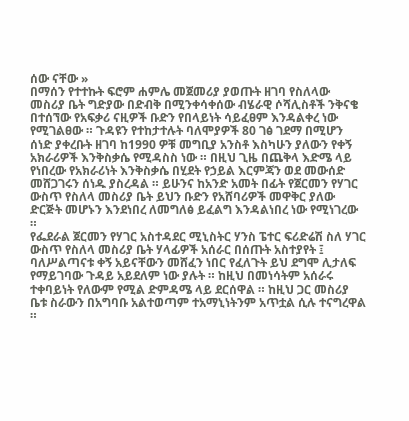ሰው ናቸው »
በማሰን የተተኩት ፍሮም ሐምሌ መጀመሪያ ያወጡት ዘገባ የስለላው መስሪያ ቤት ግድያው በድብቅ በሚንቀሳቀሰው ብሄራዊ ሶሻሊስቶች ንቅናቄ በተሰኘው የአፍቃሪ ናዚዎች ቡድን የበላይነት ሳይፈፀም እንዳልቀረ ነው የሚገልፀው ። ጉዳዩን የተከታተሉት ባለሞያዎች 80 ገፅ ገደማ በሚሆን ሰነድ ያቀረቡት ዘገባ ከ1990 ዎቹ መግቢያ አንስቶ እስካሁን ያለውን የቀኝ አክራሪዎች እንቅስቃሴ የሚዳስስ ነው ። በዚህ ጊዜ በጨቅላ እድሜ ላይ የነበረው የአክራሪነት እንቅስቃሴ በሂደት የኃይል እርምጃን ወደ መውሰድ መሸጋገሩን ሰነዱ ያስረዳል ። ይሁንና ከአንድ አመት በፊት የጀርመን የሃገር ውስጥ የስለላ መስሪያ ቤት ይህን ቡድን የአሸባሪዎች መዋቅር ያለው ድርጅት መሆኑን እንደነበረ ለመግለፅ ይፈልግ እንዳልነበረ ነው የሚነገረው ።
የፌደራል ጀርመን የሃገር አስተዳደር ሚኒስትር ሃንስ ፔተር ፍሪድሬሽ ስለ ሃገር ውስጥ የስለላ መስሪያ ቤት ሃላፊዎች አሰራር በሰጡት አስተያየት ፤ ባለሥልጣናቱ ቀኝ አይናቸውን መሸፈን ነበር የፈለጉት ይህ ደግሞ ሊታለፍ የማይገባው ጉዳይ አይደለም ነው ያሉት ። ከዚህ በመነሳትም አሰራሩ ተቀባይነት የለውም የሚል ድምዳሜ ላይ ደርሰዋል ። ከዚህ ጋር መስሪያ ቤቱ ስራውን በአግባቡ አልተወጣም ተአማኒነትንም አጥቷል ሲሉ ተናግረዋል ።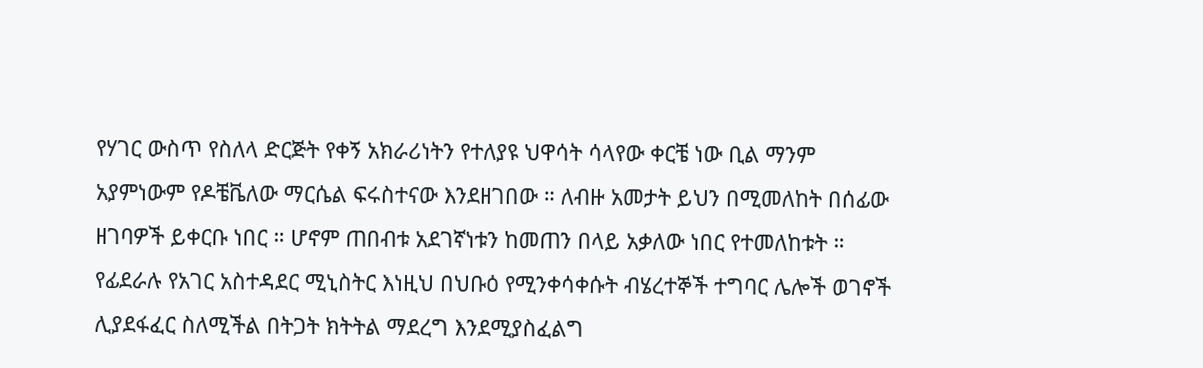የሃገር ውስጥ የስለላ ድርጅት የቀኝ አክራሪነትን የተለያዩ ህዋሳት ሳላየው ቀርቼ ነው ቢል ማንም አያምነውም የዶቼቬለው ማርሴል ፍሩስተናው እንደዘገበው ። ለብዙ አመታት ይህን በሚመለከት በሰፊው ዘገባዎች ይቀርቡ ነበር ። ሆኖም ጠበብቱ አደገኛነቱን ከመጠን በላይ አቃለው ነበር የተመለከቱት ። የፊደራሉ የአገር አስተዳደር ሚኒስትር እነዚህ በህቡዕ የሚንቀሳቀሱት ብሄረተኞች ተግባር ሌሎች ወገኖች ሊያደፋፈር ስለሚችል በትጋት ክትትል ማደረግ እንደሚያስፈልግ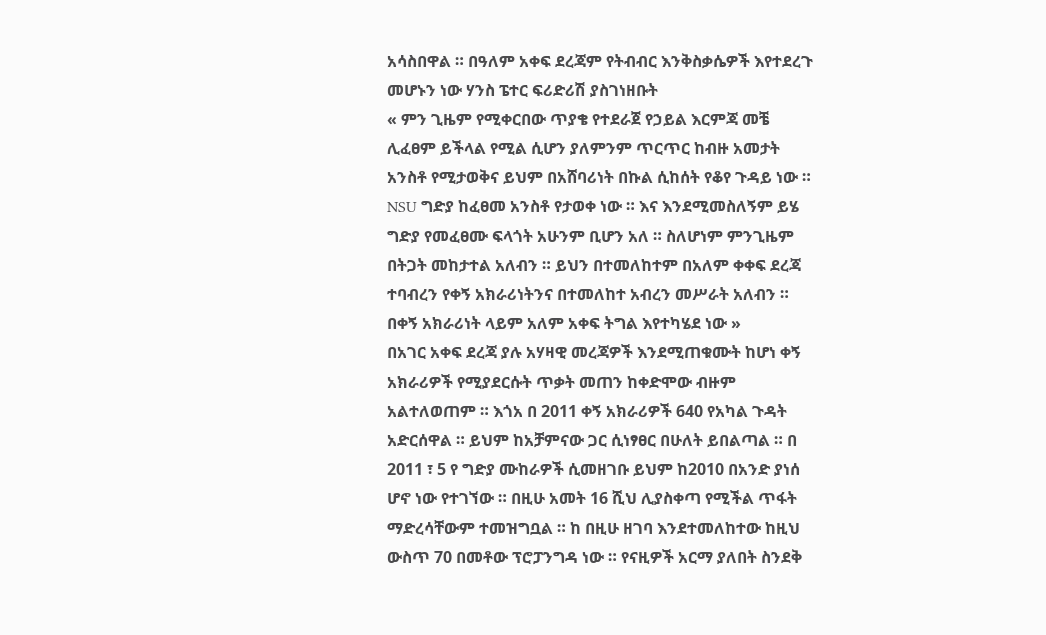አሳስበዋል ። በዓለም አቀፍ ደረጃም የትብብር እንቅስቃሴዎች እየተደረጉ መሆኑን ነው ሃንስ ፔተር ፍሪድሪሽ ያስገነዘቡት
« ምን ጊዜም የሚቀርበው ጥያቄ የተደራጀ የኃይል እርምጃ መቼ ሊፈፀም ይችላል የሚል ሲሆን ያለምንም ጥርጥር ከብዙ አመታት አንስቶ የሚታወቅና ይህም በአሸባሪነት በኩል ሲከሰት የቆየ ጉዳይ ነው ። NSU ግድያ ከፈፀመ አንስቶ የታወቀ ነው ። እና እንደሚመስለኝም ይሄ ግድያ የመፈፀሙ ፍላጎት አሁንም ቢሆን አለ ። ስለሆነም ምንጊዜም በትጋት መከታተል አለብን ። ይህን በተመለከተም በአለም ቀቀፍ ደረጃ ተባብረን የቀኝ አክራሪነትንና በተመለከተ አብረን መሥራት አለብን ። በቀኝ አክራሪነት ላይም አለም አቀፍ ትግል እየተካሄደ ነው »
በአገር አቀፍ ደረጃ ያሉ አሃዛዊ መረጃዎች እንደሚጠቁሙት ከሆነ ቀኝ አክራሪዎች የሚያደርሱት ጥቃት መጠን ከቀድሞው ብዙም አልተለወጠም ። እጎአ በ 2011 ቀኝ አክራሪዎች 640 የአካል ጉዳት አድርሰዋል ። ይህም ከአቻምናው ጋር ሲነፃፀር በሁለት ይበልጣል ። በ 2011 ፣ 5 የ ግድያ ሙከራዎች ሲመዘገቡ ይህም ከ2010 በአንድ ያነሰ ሆኖ ነው የተገኘው ። በዚሁ አመት 16 ሺህ ሊያስቀጣ የሚችል ጥፋት ማድረሳቸውም ተመዝግቧል ። ከ በዚሁ ዘገባ እንደተመለከተው ከዚህ ውስጥ 70 በመቶው ፕሮፓንግዳ ነው ። የናዚዎች አርማ ያለበት ስንደቅ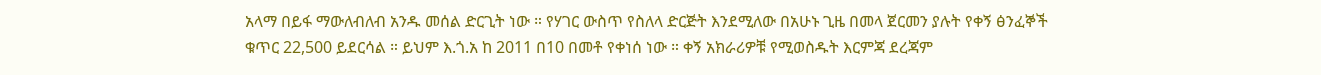አላማ በይፋ ማውለብለብ አንዱ መሰል ድርጊት ነው ። የሃገር ውስጥ የስለላ ድርጅት እንደሚለው በአሁኑ ጊዜ በመላ ጀርመን ያሉት የቀኝ ፅንፈኞች ቁጥር 22,500 ይደርሳል ። ይህም እ.ጎ.አ ከ 2011 በ10 በመቶ የቀነሰ ነው ። ቀኝ አክራሪዎቹ የሚወስዱት እርምጃ ደረጃም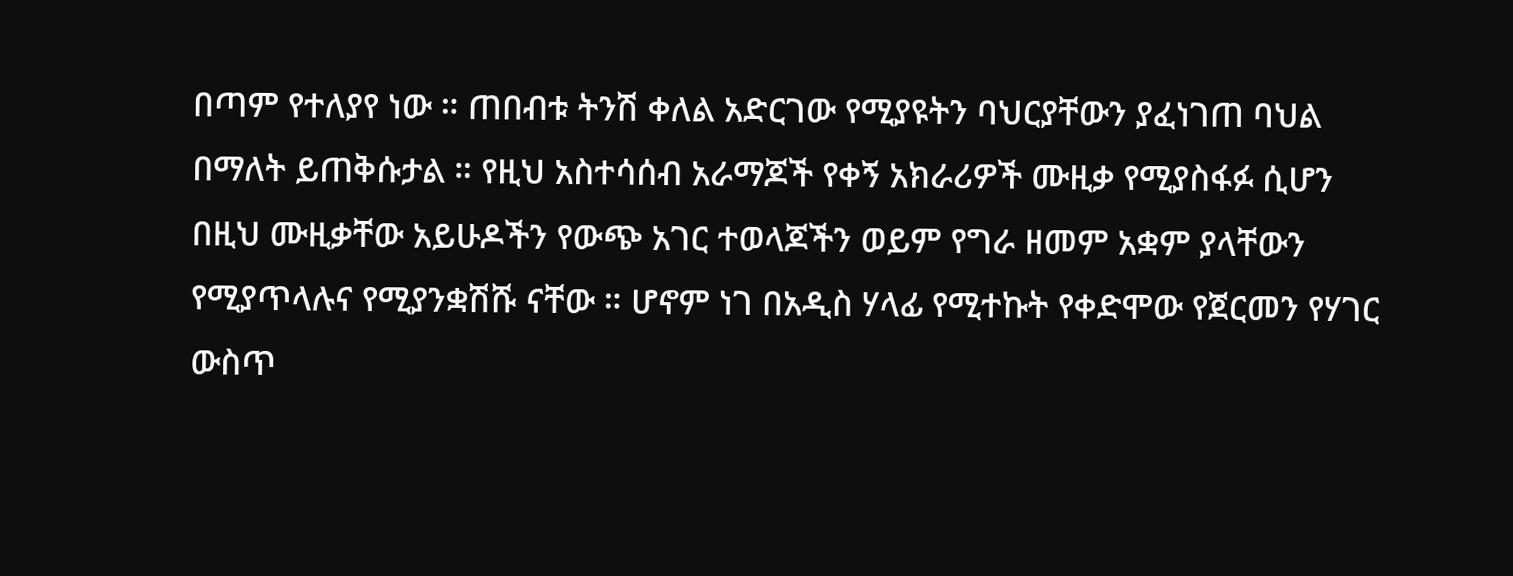በጣም የተለያየ ነው ። ጠበብቱ ትንሽ ቀለል አድርገው የሚያዩትን ባህርያቸውን ያፈነገጠ ባህል በማለት ይጠቅሱታል ። የዚህ አስተሳሰብ አራማጆች የቀኝ አክራሪዎች ሙዚቃ የሚያስፋፉ ሲሆን በዚህ ሙዚቃቸው አይሁዶችን የውጭ አገር ተወላጆችን ወይም የግራ ዘመም አቋም ያላቸውን የሚያጥላሉና የሚያንቋሽሹ ናቸው ። ሆኖም ነገ በአዲስ ሃላፊ የሚተኩት የቀድሞው የጀርመን የሃገር ውስጥ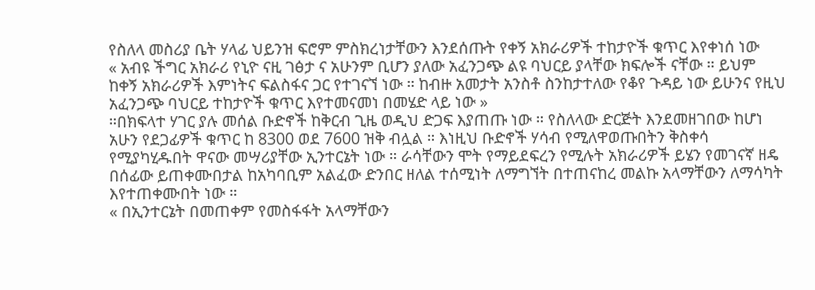የስለላ መስሪያ ቤት ሃላፊ ህይንዝ ፍሮም ምስክረነታቸውን እንደሰጡት የቀኝ አክራሪዎች ተከታዮች ቁጥር እየቀነሰ ነው
« አብዩ ችግር አክራሪ የኒዮ ናዚ ገፅታ ና አሁንም ቢሆን ያለው አፈንጋጭ ልዩ ባህርይ ያላቸው ክፍሎች ናቸው ። ይህም ከቀኝ አክራሪዎች እምነትና ፍልስፋና ጋር የተገናኘ ነው ። ከብዙ አመታት አንስቶ ስንከታተለው የቆየ ጉዳይ ነው ይሁንና የዚህ አፈንጋጭ ባህርይ ተከታዮች ቁጥር እየተመናመነ በመሄድ ላይ ነው »
።በክፍላተ ሃገር ያሉ መሰል ቡድኖች ከቅርብ ጊዜ ወዲህ ድጋፍ እያጠጡ ነው ። የስለላው ድርጅት እንደመዘገበው ከሆነ አሁን የደጋፊዎች ቁጥር ከ 8300 ወደ 7600 ዝቅ ብሏል ። እነዚህ ቡድኖች ሃሳብ የሚለዋወጡበትን ቅስቀሳ የሚያካሂዱበት ዋናው መሣሪያቸው ኢንተርኔት ነው ። ራሳቸውን ሞት የማይደፍረን የሚሉት አክራሪዎች ይሄን የመገናኛ ዘዴ በሰፊው ይጠቀሙበታል ከአካባቢም አልፈው ድንበር ዘለል ተሰሚነት ለማግኘት በተጠናከረ መልኩ አላማቸውን ለማሳካት እየተጠቀሙበት ነው ።
« በኢንተርኔት በመጠቀም የመስፋፋት አላማቸውን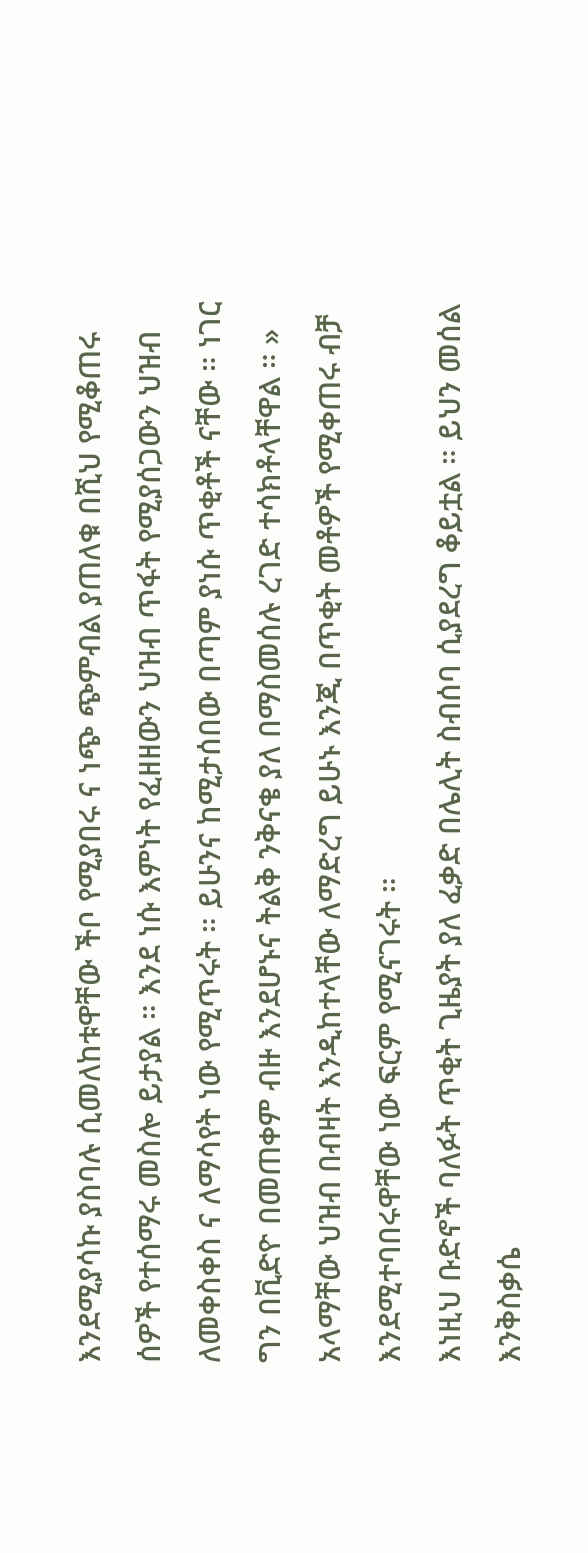እንደሚያሳኩ ያስባሉ ሲመለከቱዋቸው ችቦ የሚያበሩ ና ነጭ ጭምብል ያጠለቁ በሺህ የሚቆጠሩ ሰዎች የተሰማሩ መስሎ ይታያል ። እንደ ነሱ እምነት የፈዘዘውን ህዝብ ጥፋት የሚያሰጋውን ህዝብ ለመቀስቀስ ና ለማሳየት ነው የሚጥሩት ። ይሁንና ከሚታሰበው በጣም ያነሱ ጥቂቶች ናቸው ። ነገር ግን በቪድዮ በመጠቀም ብዙ እንደሆኑና ትልቅ ንቅናቄ ያለ በማስመሰሉ ረገድ ተሳክቶላቸዋል ። » አላማቸው ህዝብ በብዛት እንዲከተላቸው ለማድረግ ይሁኑ እንጂ በጥቂት መቶዎች የሚቀጠሩ ብቻ እንደሚተባበሩዋቸው ነው ፍርም የሚናገሩት ።
እነዚህ ቡድኖች ባለፉት ጥቂት ጊዜያት ያለ ፈቃድ በሌሊት ስብሰባ ሲያደረግ ቆይቷል ። ይህን መሰል እንቅስቃሴ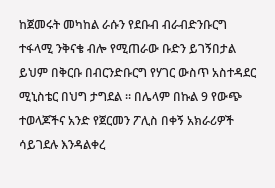ከጀመሩት መካከል ራሱን የደቡብ ብራብድንቡርግ ተፋላሚ ንቅናቄ ብሎ የሚጠራው ቡድን ይገኝበታል ይህም በቅርቡ በብርንድቡርግ የሃገር ውስጥ አስተዳደር ሚኒስቴር በህግ ታግደል ። በሌላም በኩል 9 የውጭ ተወላጆችና አንድ የጀርመን ፖሊስ በቀኝ አክራሪዎች ሳይገደሉ እንዳልቀረ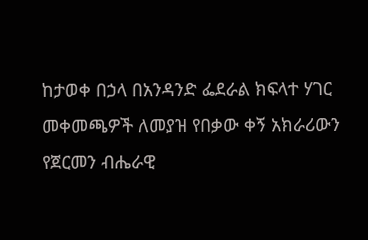ከታወቀ በኃላ በአንዳንድ ፌደራል ክፍላተ ሃገር መቀመጫዎች ለመያዝ የበቃው ቀኝ አክራሪውን የጀርመን ብሔራዊ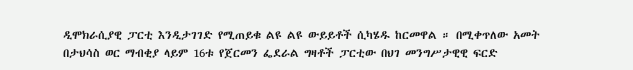ዲሞክራሲያዊ ፓርቲ እንዲታገገድ የሚጠይቁ ልዩ ልዩ ውይይቶች ሲካሄዱ ከርመዋል ። በሚቀጥለው አመት በታህሳስ ወር ማብቂያ ላይም 16ቱ የጀርመን ፌደራል ግዛቶች ፓርቲው በህገ መንግሥታዊዊ ፍርድ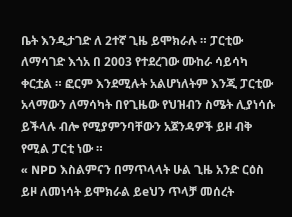ቤት እንዲታገድ ለ 2ተኛ ጊዜ ይሞክራሉ ። ፓርቲው ለማሳገድ እጎአ በ 2003 የተደረገው ሙከራ ሳይሳካ ቀርቷል ። ፎርም እንደሚሉት አልሆነለትም እንጂ ፓርቲው አላማውን ለማሳካት በየጊዜው የህዝብን ስሜት ሊያነሳሱ ይችላሉ ብሎ የሚያምንባቸውን አጀንዳዎች ይዞ ብቅ የሚል ፓርቲ ነው ።
« NPD እስልምናን በማጥላላት ሁል ጊዜ አንድ ርዕስ ይዞ ለመነሳት ይሞክራል ይeህን ጥላቻ መሰረት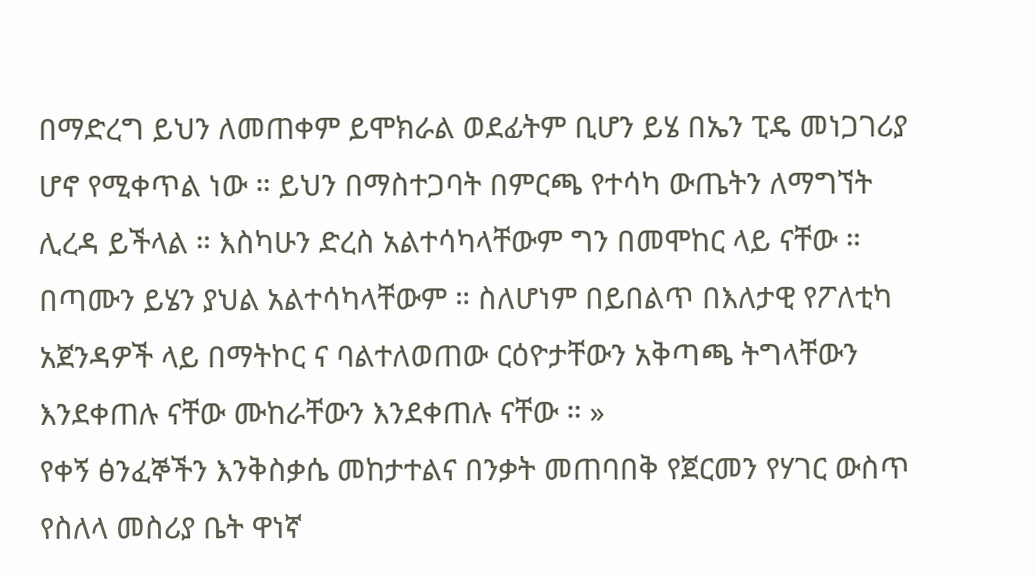በማድረግ ይህን ለመጠቀም ይሞክራል ወደፊትም ቢሆን ይሄ በኤን ፒዴ መነጋገሪያ ሆኖ የሚቀጥል ነው ። ይህን በማስተጋባት በምርጫ የተሳካ ውጤትን ለማግኘት ሊረዳ ይችላል ። እስካሁን ድረስ አልተሳካላቸውም ግን በመሞከር ላይ ናቸው ። በጣሙን ይሄን ያህል አልተሳካላቸውም ። ስለሆነም በይበልጥ በእለታዊ የፖለቲካ አጀንዳዎች ላይ በማትኮር ና ባልተለወጠው ርዕዮታቸውን አቅጣጫ ትግላቸውን እንደቀጠሉ ናቸው ሙከራቸውን እንደቀጠሉ ናቸው ። »
የቀኝ ፅንፈኞችን እንቅስቃሴ መከታተልና በንቃት መጠባበቅ የጀርመን የሃገር ውስጥ የስለላ መስሪያ ቤት ዋነኛ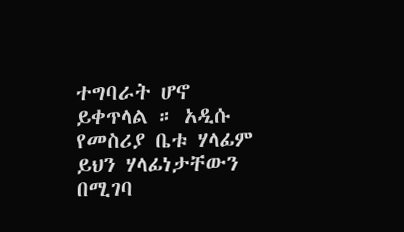ተግባራት ሆኖ ይቀጥላል ። አዲሱ የመስሪያ ቤቱ ሃላፊም ይህን ሃላፊነታቸውን በሚገባ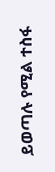ይወጣሉ የሚል ተስፋ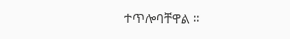ተጥሎባቸዋል ።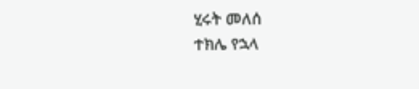ሂሩት መለሰ
ተክሌ የኋላ